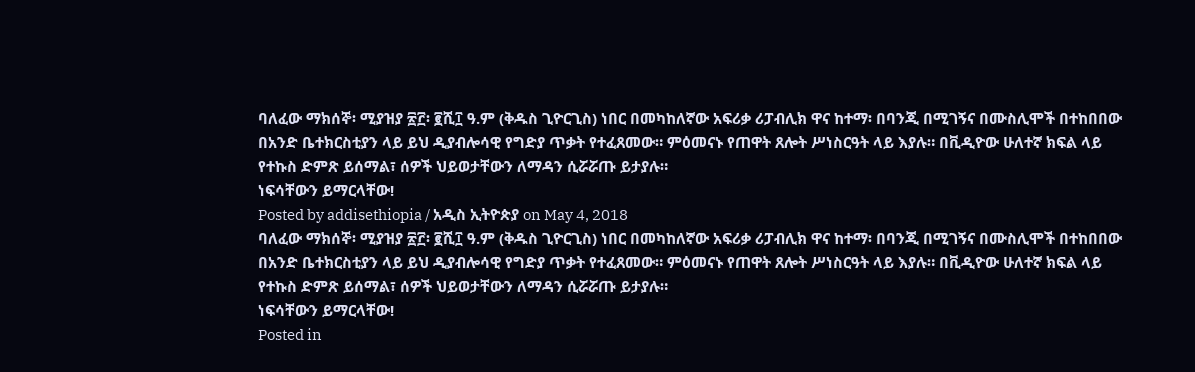ባለፈው ማክሰኞ፡ ሚያዝያ ፳፫፡ ፪ሺ፲ ዓ.ም (ቅዱስ ጊዮርጊስ) ነበር በመካከለኛው አፍሪቃ ሪፓብሊክ ዋና ከተማ፡ በባንጂ በሚገኝና በሙስሊሞች በተከበበው በአንድ ቤተክርስቲያን ላይ ይህ ዲያብሎሳዊ የግድያ ጥቃት የተፈጸመው። ምዕመናኑ የጠዋት ጸሎት ሥነስርዓት ላይ እያሉ። በቪዲዮው ሁለተኛ ክፍል ላይ የተኩስ ድምጽ ይሰማል፣ ሰዎች ህይወታቸውን ለማዳን ሲሯሯጡ ይታያሉ።
ነፍሳቸውን ይማርላቸው!
Posted by addisethiopia / አዲስ ኢትዮጵያ on May 4, 2018
ባለፈው ማክሰኞ፡ ሚያዝያ ፳፫፡ ፪ሺ፲ ዓ.ም (ቅዱስ ጊዮርጊስ) ነበር በመካከለኛው አፍሪቃ ሪፓብሊክ ዋና ከተማ፡ በባንጂ በሚገኝና በሙስሊሞች በተከበበው በአንድ ቤተክርስቲያን ላይ ይህ ዲያብሎሳዊ የግድያ ጥቃት የተፈጸመው። ምዕመናኑ የጠዋት ጸሎት ሥነስርዓት ላይ እያሉ። በቪዲዮው ሁለተኛ ክፍል ላይ የተኩስ ድምጽ ይሰማል፣ ሰዎች ህይወታቸውን ለማዳን ሲሯሯጡ ይታያሉ።
ነፍሳቸውን ይማርላቸው!
Posted in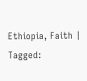Ethiopia, Faith | Tagged: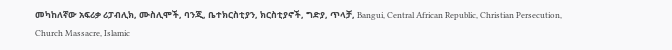መካከለኛው አፍሪቃ ሪፓብሊክ, ሙስሊሞች, ባንጂ, ቤተክርስቲያን, ክርስቲያኖች, ግድያ, ጥላቻ, Bangui, Central African Republic, Christian Persecution, Church Massacre, Islamic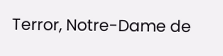Terror, Notre-Dame de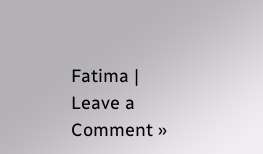Fatima | Leave a Comment »